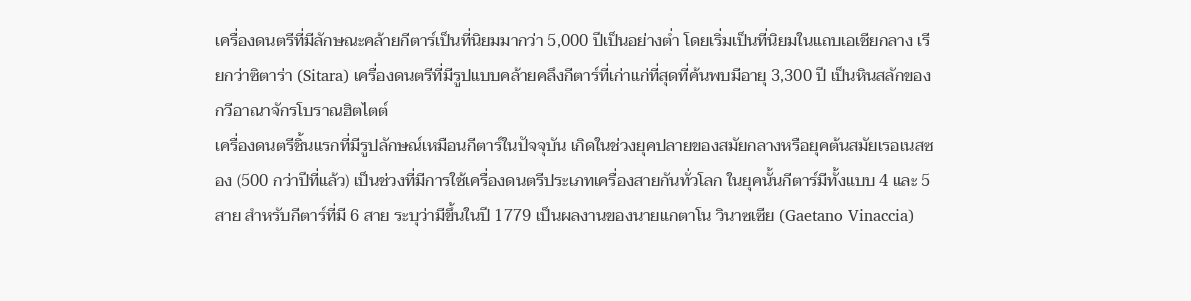เครื่องดนตรีที่มีลักษณะคล้ายกีตาร์เป็นที่นิยมมากว่า 5,000 ปีเป็นอย่างต่ำ โดยเริ่มเป็นที่นิยมในแถบเอเชียกลาง เรียกว่าซิตาร่า (Sitara) เครื่องดนตรีที่มีรูปแบบคล้ายคลึงกีตาร์ที่เก่าแก่ที่สุดที่ค้นพบมีอายุ 3,300 ปี เป็นหินสลักของกวีอาณาจักรโบราณฮิตไตต์
เครื่องดนตรีชิ้นแรกที่มีรูปลักษณ์เหมือนกีตาร์ในปัจจุบัน เกิดในช่วงยุคปลายของสมัยกลางหรือยุคต้นสมัยเรอเนสซอง (500 กว่าปีที่แล้ว) เป็นช่วงที่มีการใช้เครื่องดนตรีประเภทเครื่องสายกันทั่วโลก ในยุคนั้นกีตาร์มีทั้งแบบ 4 และ 5 สาย สำหรับกีตาร์ที่มี 6 สาย ระบุว่ามีขึ้นในปี 1779 เป็นผลงานของนายแกตาโน วินาซเซีย (Gaetano Vinaccia)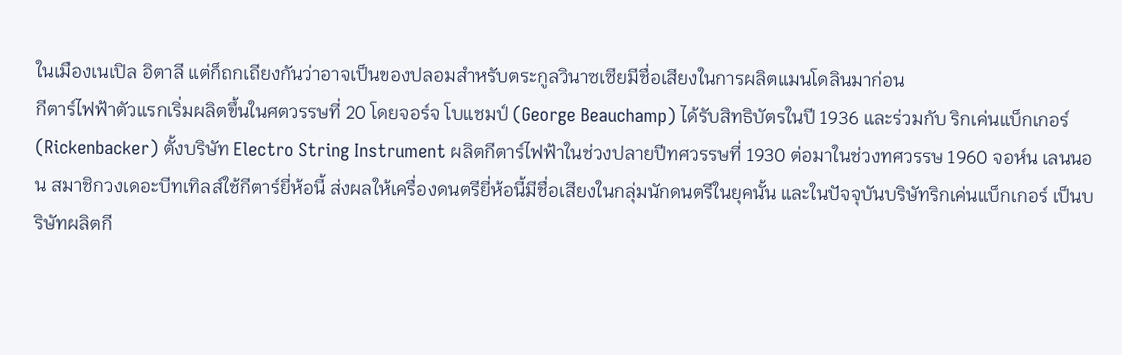ในเมืองเนเปิล อิตาลี แต่ก็ถกเถียงกันว่าอาจเป็นของปลอมสำหรับตระกูลวินาซเซียมีชื่อเสียงในการผลิตแมนโดลินมาก่อน
กีตาร์ไฟฟ้าตัวแรกเริ่มผลิตขึ้นในศตวรรษที่ 20 โดยจอร์จ โบแชมป์ (George Beauchamp) ได้รับสิทธิบัตรในปี 1936 และร่วมกับ ริกเค่นแบ็กเกอร์ (Rickenbacker) ตั้งบริษัท Electro String Instrument ผลิตกีตาร์ไฟฟ้าในช่วงปลายปีทศวรรษที่ 1930 ต่อมาในช่วงทศวรรษ 1960 จอห์น เลนนอน สมาชิกวงเดอะบีทเทิลส์ใช้กีตาร์ยี่ห้อนี้ ส่งผลให้เครื่องดนตรียี่ห้อนี้มีชื่อเสียงในกลุ่มนักดนตรีในยุคนั้น และในปัจจุบันบริษัทริกเค่นแบ็กเกอร์ เป็นบริษัทผลิตกี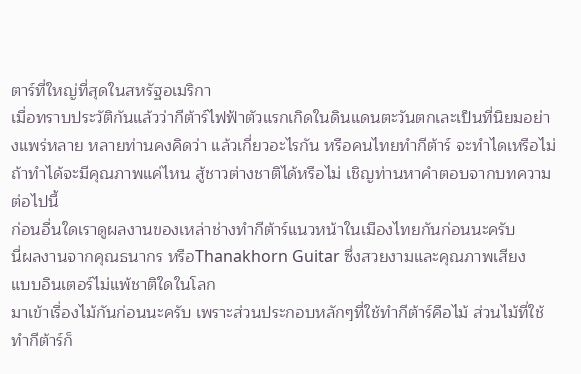ตาร์ที่ใหญ่ที่สุดในสหรัฐอเมริกา
เมื่อทราบประวัติกันแล้วว่ากีต้าร์ไฟฟ้าตัวแรกเกิดในดินแดนตะวันตกเละเป็นที่นิยมอย่างแพร่หลาย หลายท่านคงคิดว่า แล้วเกี่ยวอะไรกัน หรือคนไทยทำกีต้าร์ จะทำไดเหรือไม่ ถ้าทำได้จะมีคุณภาพแค่ไหน สู้ชาวต่างชาติได้หรือไม่ เชิญท่านหาคำตอบจากบทความต่อไปนี้
ก่อนอื่นใดเราดูผลงานของเหล่าช่างทำกีต้าร์แนวหน้าในเมืองไทยกันก่อนนะครับ
นี่ผลงานจากคุณธนากร หรือThanakhorn Guitar ซึ่งสวยงามและคุณภาพเสียง
แบบอินเตอร์ไม่แพ้ชาติใดในโลก
มาเข้าเรื่องไม้กันก่อนนะครับ เพราะส่วนประกอบหลักๆที่ใช้ทำกีต้าร์คือไม้ ส่วนไม้ที่ใช้ทำกีต้าร์ก็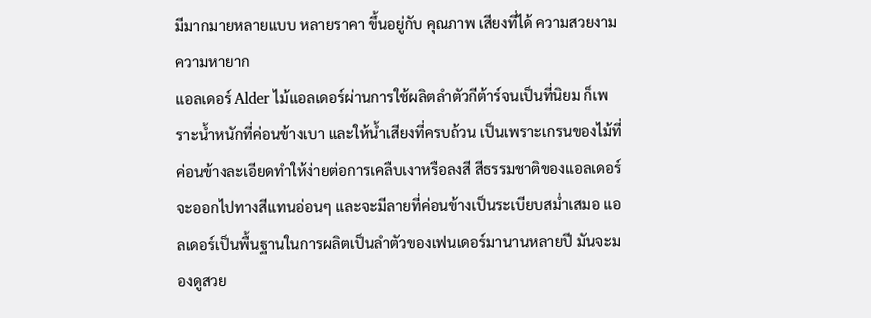มีมากมายหลายแบบ หลายราคา ขึ้นอยู่กับ คุณภาพ เสียงที่ได้ ความสวยงาม ความหายาก
แอลเดอร์ Alder ไม้แอลเดอร์ผ่านการใช้ผลิตลำตัวกีต้าร์จนเป็นที่นิยม ก็เพราะน้ำหนักที่ค่อนข้างเบา และให้น้ำเสียงที่ครบถ้วน เป็นเพราะเกรนของไม้ที่ค่อนข้างละเอียดทำให้ง่ายต่อการเคลืบเงาหรือลงสี สีธรรมชาติของแอลเดอร์จะออกไปทางสีแทนอ่อนๆ และจะมีลายที่ค่อนข้างเป็นระเบียบสม่ำเสมอ แอลเดอร์เป็นพื้นฐานในการผลิตเป็นลำตัวของเฟนเดอร์มานานหลายปี มันจะมองดูสวย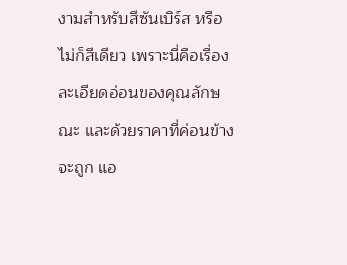งามสำหรับสีซันเบิร์ส หรือไม่ก็สีเดียว เพราะนี่คือเรื่องละเอียดอ่อนของคุณลักษณะ และด้วยราคาที่ค่อนข้างจะถูก แอ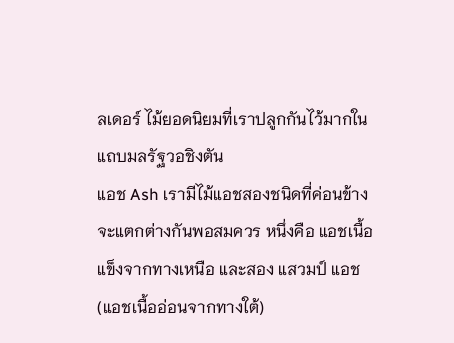ลเดอร์ ไม้ยอดนิยมที่เราปลูกกันไว้มากในแถบมลรัฐวอชิงตัน
แอช Ash เรามีไม้แอชสองชนิดที่ค่อนข้างจะแตกต่างกันพอสมควร หนึ่งคือ แอชเนื้อแข็งจากทางเหนือ และสอง แสวมป์ แอช (แอชเนื้ออ่อนจากทางใต้)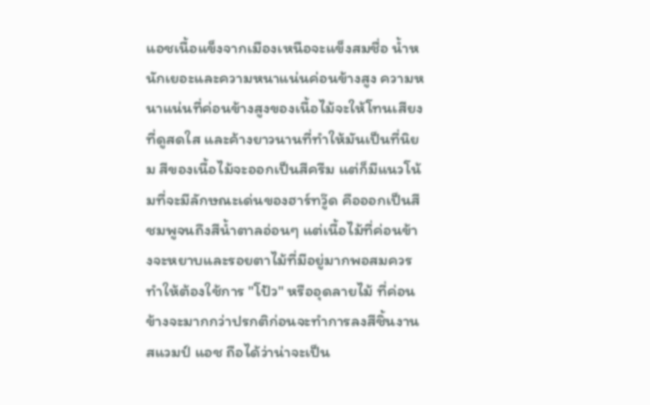แอชเนื้อแข็งจากเมืองเหนือจะแข็งสมชื่อ น้ำหนักเยอะและความหนาแน่นค่อนข้างสูง ความหนาแน่นที่ค่อนข้างสูงของเนื้อไม้จะให้โทนเสียงที่ดูสดใส และค้างยาวนานที่ทำให้มันเป็นที่นิยม สีของเนื้อไม้จะออกเป็นสีครีม แต่ก็มีแนวโน้มที่จะมีลักษณะเด่นของฮาร์ทวู๊ด คือออกเป็นสีชมพูจนถึงสีน้ำตาลอ่อนๆ แต่เนื้อไม้ที่ค่อนข้างจะหยาบและรอยตาไม้ที่มีอยู่มากพอสมควร ทำให้ต้องใช้การ "โป้ว" หรืออุดลายไม้ ที่ค่อนข้างจะมากกว่าปรกติก่อนจะทำการลงสีชิ้นงาน สแวมป์ แอช ถือได้ว่าน่าจะเป็น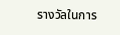รางวัลในการ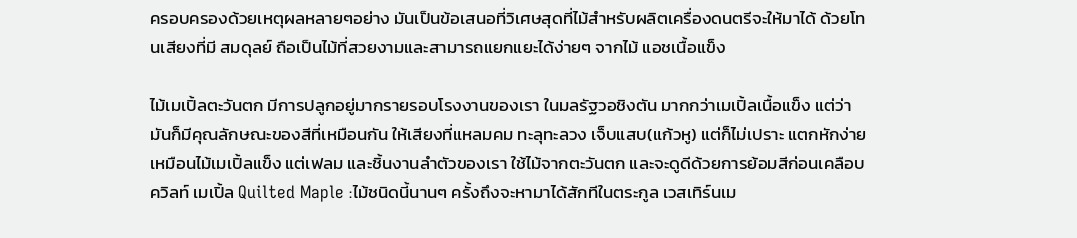ครอบครองด้วยเหตุผลหลายๆอย่าง มันเป็นข้อเสนอที่วิเศษสุดที่ไม้สำหรับผลิตเครื่องดนตรีจะให้มาได้ ด้วยโทนเสียงที่มี สมดุลย์ ถือเป็นไม้ที่สวยงามและสามารถแยกแยะได้ง่ายๆ จากไม้ แอชเนื้อแข็ง

ไม้เมเปิ้ลตะวันตก มีการปลูกอยู่มากรายรอบโรงงานของเรา ในมลรัฐวอชิงตัน มากกว่าเมเปิ้ลเนื้อแข็ง แต่ว่ามันก็มีคุณลักษณะของสีที่เหมือนกัน ให้เสียงที่แหลมคม ทะลุทะลวง เจ็บแสบ(แก้วหู) แต่ก็ไม่เปราะ แตกหักง่ายเหมือนไม้เมเปิ้ลแข็ง แต่เฟลม และชิ้นงานลำตัวของเรา ใช้ไม้จากตะวันตก และจะดูดีด้วยการย้อมสีก่อนเคลือบ
ควิลท์ เมเปิ้ล Quilted Maple :ไม้ชนิดนี้นานๆ ครั้งถึงจะหามาได้สักทีในตระกูล เวสเทิร์นเม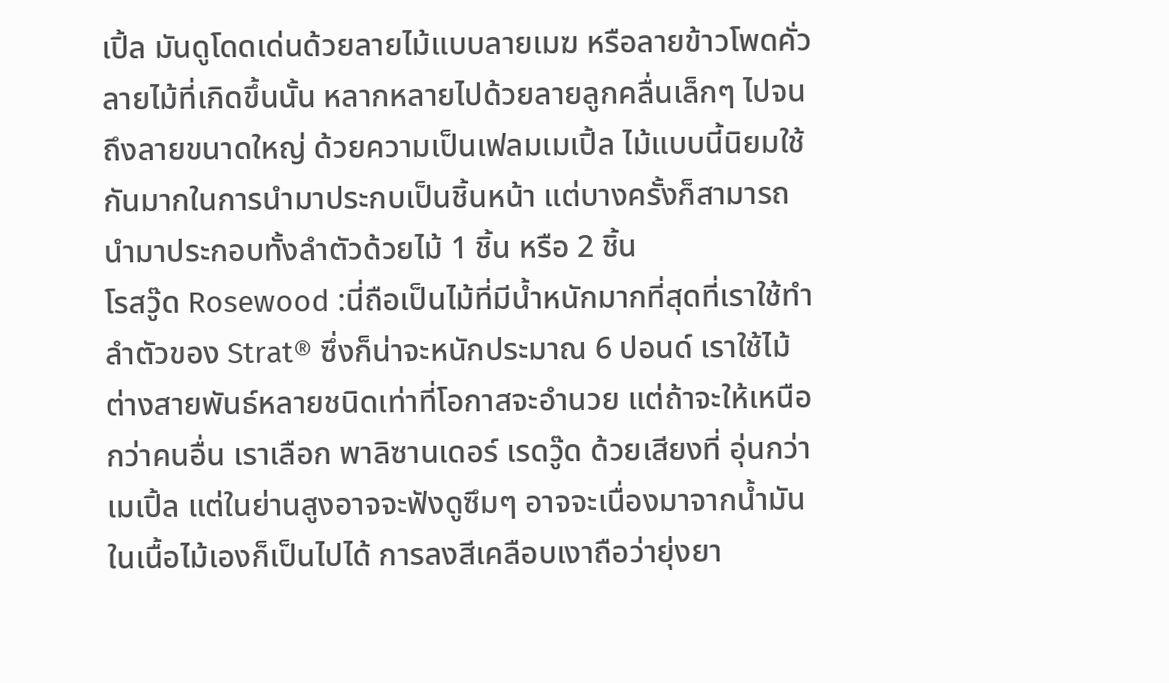เปิ้ล มันดูโดดเด่นด้วยลายไม้แบบลายเมฆ หรือลายข้าวโพดคั่ว ลายไม้ที่เกิดขึ้นนั้น หลากหลายไปด้วยลายลูกคลื่นเล็กๆ ไปจนถึงลายขนาดใหญ่ ด้วยความเป็นเฟลมเมเปิ้ล ไม้แบบนี้นิยมใช้กันมากในการนำมาประกบเป็นชิ้นหน้า แต่บางครั้งก็สามารถนำมาประกอบทั้งลำตัวด้วยไม้ 1 ชิ้น หรือ 2 ชิ้น
โรสวู๊ด Rosewood :นี่ถือเป็นไม้ที่มีน้ำหนักมากที่สุดที่เราใช้ทำลำตัวของ Strat® ซึ่งก็น่าจะหนักประมาณ 6 ปอนด์ เราใช้ไม้ต่างสายพันธ์หลายชนิดเท่าที่โอกาสจะอำนวย แต่ถ้าจะให้เหนือกว่าคนอื่น เราเลือก พาลิซานเดอร์ เรดวู๊ด ด้วยเสียงที่ อุ่นกว่าเมเปิ้ล แต่ในย่านสูงอาจจะฟังดูซึมๆ อาจจะเนื่องมาจากน้ำมันในเนื้อไม้เองก็เป็นไปได้ การลงสีเคลือบเงาถือว่ายุ่งยา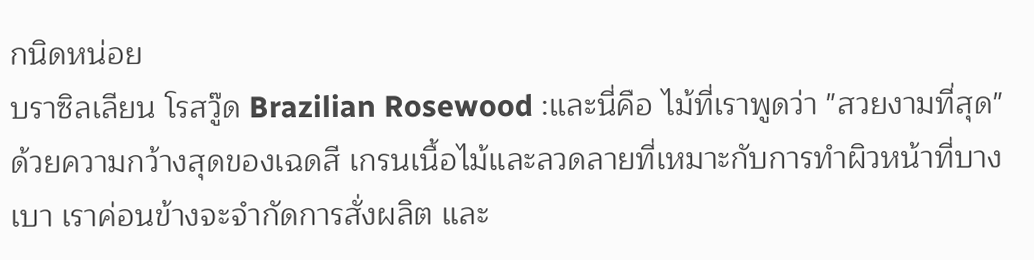กนิดหน่อย
บราซิลเลียน โรสวู๊ด Brazilian Rosewood :และนี่คือ ไม้ที่เราพูดว่า "สวยงามที่สุด" ด้วยความกว้างสุดของเฉดสี เกรนเนื้อไม้และลวดลายที่เหมาะกับการทำผิวหน้าที่บางเบา เราค่อนข้างจะจำกัดการสั่งผลิต และ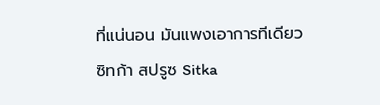ที่แน่นอน มันแพงเอาการทีเดียว
ซิทก้า สปรูซ Sitka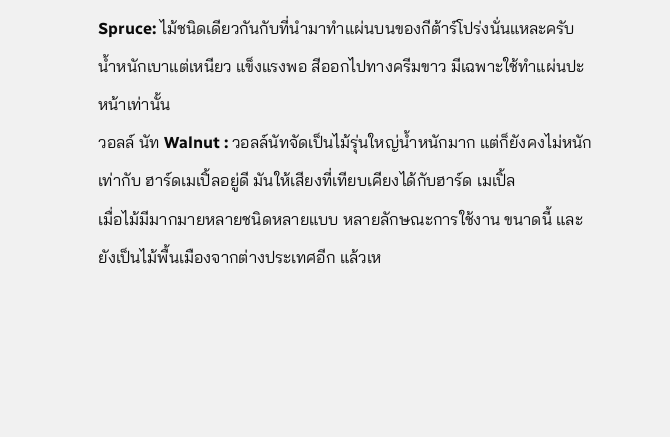Spruce: ไม้ชนิดเดียวกันกับที่นำมาทำแผ่นบนของกีต้าร์โปร่งนั่นแหละครับ น้ำหนักเบาแต่เหนียว แข็งแรงพอ สีออกไปทางครีมขาว มีเฉพาะใช้ทำแผ่นปะหน้าเท่านั้น
วอลล์ นัท Walnut : วอลล์นัทจัดเป็นไม้รุ่นใหญ่น้ำหนักมาก แต่ก็ยังคงไม่หนักเท่ากับ ฮาร์ดเมเปิ้ลอยู่ดี มันให้เสียงที่เทียบเคียงได้กับฮาร์ด เมเปิ้ล
เมื่อไม้มีมากมายหลายชนิดหลายแบบ หลายลักษณะการใช้งาน ขนาดนี้ และยังเป็นไม้พื้นเมืองจากต่างประเทศอีก แล้วเห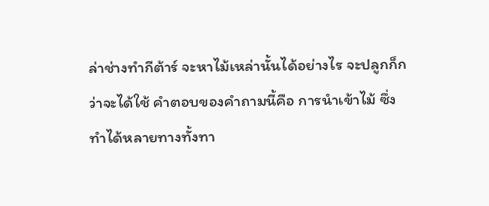ล่าช่างทำกีต้าร์ จะหาไม้เหล่านั้นได้อย่างไร จะปลูกก็กว่าจะได้ใช้ คำตอบของคำถามนี้คือ การนำเข้าไม้ ซึ่งทำได้หลายทางทั้งทา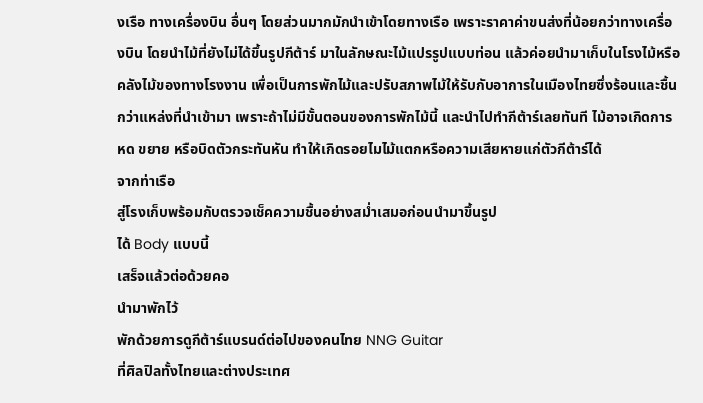งเรือ ทางเครื่องบิน อื่นๆ โดยส่วนมากมักนำเข้าโดยทางเรือ เพราะราคาค่าขนส่งที่น้อยกว่าทางเครื่องบิน โดยนำไม้ที่ยังไม่ได้ขึ้นรูปกีต้าร์ มาในลักษณะไม้แปรรูปแบบท่อน แล้วค่อยนำมาเก็บในโรงไม้หรือคลังไม้ของทางโรงงาน เพื่อเป็นการพักไม้และปรับสภาพไม้ให้รับกับอาการในเมืองไทยซึ่งร้อนและชื้นกว่าแหล่งที่นำเข้ามา เพราะถ้าไม่มีขั้นตอนของการพักไม้นี้ และนำไปทำกีต้าร์เลยทันที ไม้อาจเกิดการ หด ขยาย หรือบิดตัวกระทันหัน ทำให้เกิดรอยไมไม้แตกหรือความเสียหายแก่ตัวกีต้าร์ได้
จากท่าเรือ
สู่โรงเก็บพร้อมกับตรวจเช็คความชื้นอย่างสม่ำเสมอก่อนนำมาขึ้นรูป
ได้ Body แบบนี้
เสร็จแล้วต่อด้วยคอ
นำมาพักไว้
พักด้วยการดูกีต้าร์แบรนด์ต่อไปของคนไทย NNG Guitar
ที่ศิลปิลทั้งไทยและต่างประเทศ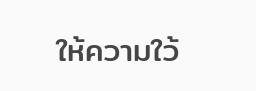ให้ความใว้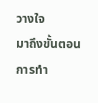วางใจ
มาถึงขั้นตอนการทำ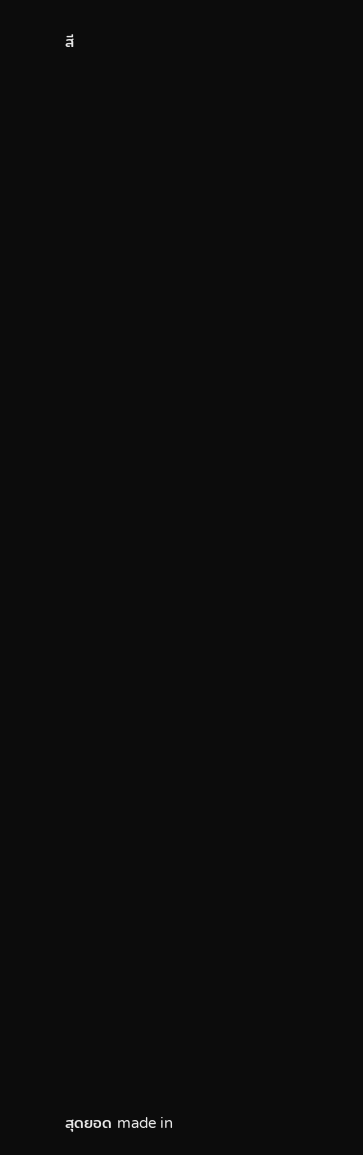สี













































สุดยอด made in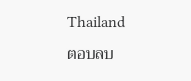Thailand
ตอบลบ